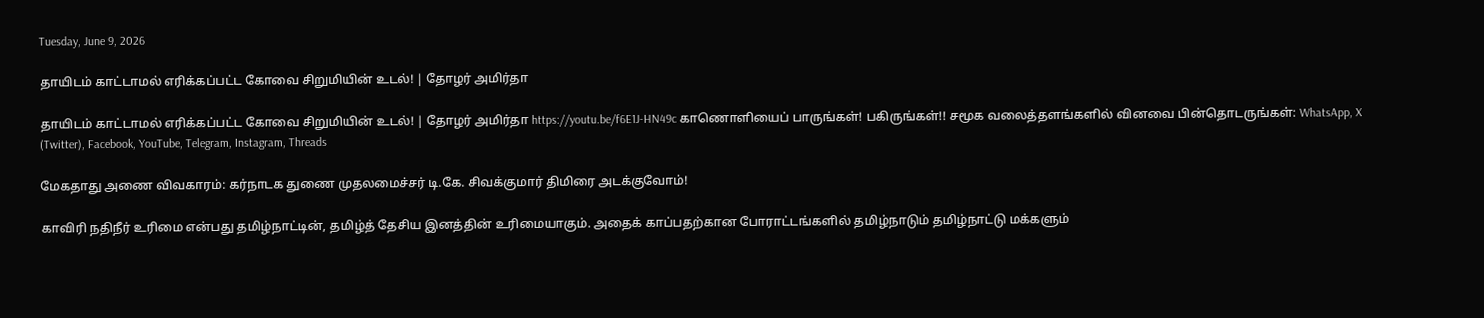Tuesday, June 9, 2026

தாயிடம் காட்டாமல் எரிக்கப்பட்ட கோவை சிறுமியின் உடல்! | தோழர் அமிர்தா

தாயிடம் காட்டாமல் எரிக்கப்பட்ட கோவை சிறுமியின் உடல்! | தோழர் அமிர்தா https://youtu.be/f6E1J-HN49c காணொளியைப் பாருங்கள்! பகிருங்கள்!! சமூக வலைத்தளங்களில் வினவை பின்தொடருங்கள்: WhatsApp, X (Twitter), Facebook, YouTube, Telegram, Instagram, Threads

மேகதாது அணை விவகாரம்: கர்நாடக துணை முதலமைச்சர் டி.கே. சிவக்குமார் திமிரை அடக்குவோம்!

காவிரி நதிநீர் உரிமை என்பது தமிழ்நாட்டின், தமிழ்த் தேசிய இனத்தின் உரிமையாகும். அதைக் காப்பதற்கான போராட்டங்களில் தமிழ்நாடும் தமிழ்நாட்டு மக்களும்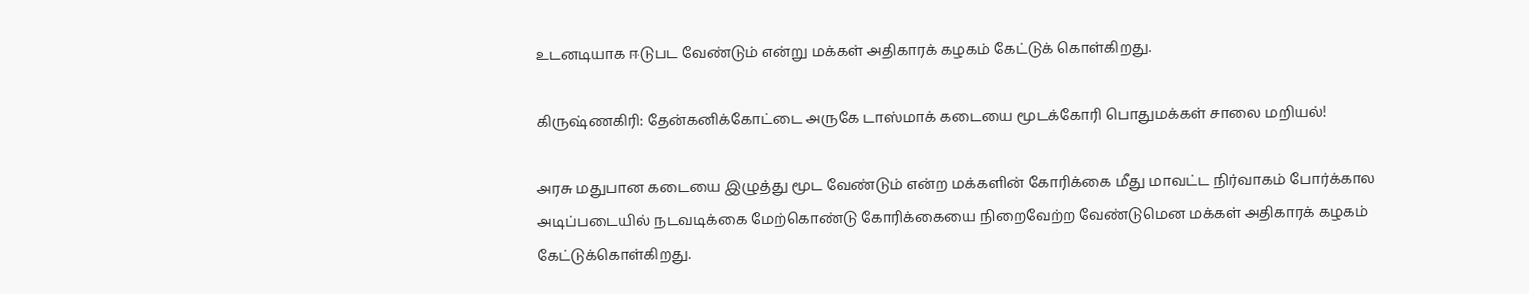உடனடியாக ஈடுபட வேண்டும் என்று மக்கள் அதிகாரக் கழகம் கேட்டுக் கொள்கிறது.

கிருஷ்ணகிரி: தேன்கனிக்கோட்டை அருகே டாஸ்மாக் கடையை மூடக்கோரி பொதுமக்கள் சாலை மறியல்!

அரசு மதுபான கடையை இழுத்து மூட வேண்டும் என்ற மக்களின் கோரிக்கை மீது மாவட்ட நிர்வாகம் போர்க்கால அடிப்படையில் நடவடிக்கை மேற்கொண்டு கோரிக்கையை நிறைவேற்ற வேண்டுமென மக்கள் அதிகாரக் கழகம் கேட்டுக்கொள்கிறது.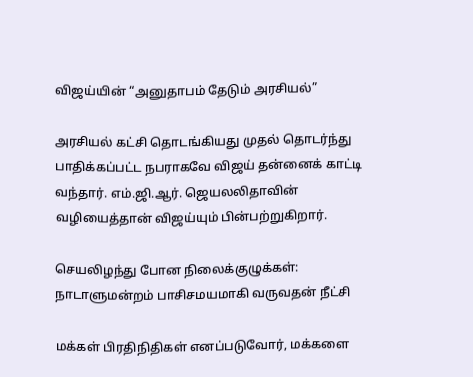விஜய்யின் “அனுதாபம் தேடும் அரசியல்”

அரசியல் கட்சி தொடங்கியது முதல் தொடர்ந்து பாதிக்கப்பட்ட நபராகவே விஜய் தன்னைக் காட்டி வந்தார். எம்.ஜி.ஆர். ஜெயலலிதாவின் வழியைத்தான் விஜய்யும் பின்பற்றுகிறார்.

செயலிழந்து போன நிலைக்குழுக்கள்: நாடாளுமன்றம் பாசிசமயமாகி வருவதன் நீட்சி

மக்கள் பிரதிநிதிகள் எனப்படுவோர், மக்களை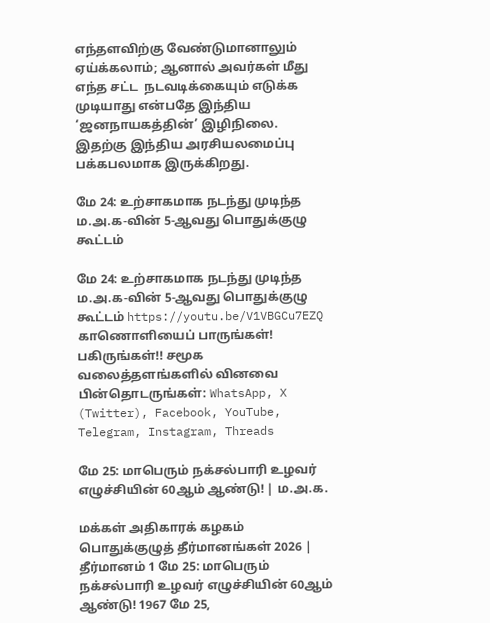எந்தளவிற்கு வேண்டுமானாலும் ஏய்க்கலாம்; ஆனால் அவர்கள் மீது எந்த சட்ட  நடவடிக்கையும் எடுக்க முடியாது என்பதே இந்திய ‘ஜனநாயகத்தின்’ இழிநிலை. இதற்கு இந்திய அரசியலமைப்பு பக்கபலமாக இருக்கிறது.

மே 24: உற்சாகமாக நடந்து முடிந்த ம.அ.க-வின் 5-ஆவது பொதுக்குழு கூட்டம்

மே 24: உற்சாகமாக நடந்து முடிந்த ம.அ.க-வின் 5-ஆவது பொதுக்குழு கூட்டம் https://youtu.be/V1VBGCu7EZQ காணொளியைப் பாருங்கள்! பகிருங்கள்!! சமூக வலைத்தளங்களில் வினவை பின்தொடருங்கள்: WhatsApp, X (Twitter), Facebook, YouTube, Telegram, Instagram, Threads

மே 25: மாபெரும் நக்சல்பாரி உழவர் எழுச்சியின் 60ஆம் ஆண்டு! | ம.அ.க.

மக்கள் அதிகாரக் கழகம் பொதுக்குழுத் தீர்மானங்கள் 2026 | தீர்மானம் 1 மே 25: மாபெரும் நக்சல்பாரி உழவர் எழுச்சியின் 60ஆம் ஆண்டு! 1967 மே 25,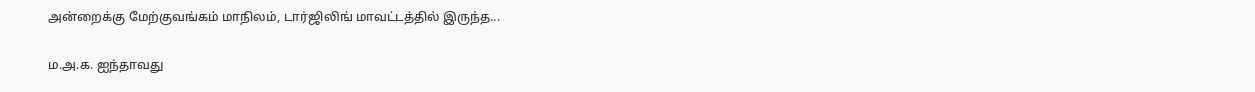அன்றைக்கு மேற்குவங்கம் மாநிலம், டார்ஜிலிங் மாவட்டத்தில் இருந்த...

ம.அ.க. ஐந்தாவது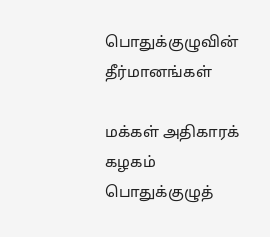பொதுக்குழுவின் தீர்மானங்கள்

மக்கள் அதிகாரக் கழகம் பொதுக்குழுத்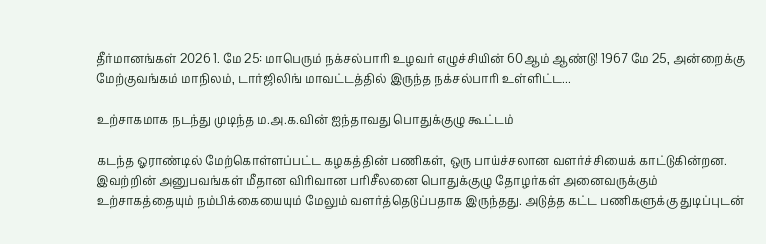தீர்மானங்கள் 2026 1. மே 25: மாபெரும் நக்சல்பாரி உழவர் எழுச்சியின் 60ஆம் ஆண்டு! 1967 மே 25, அன்றைக்கு மேற்குவங்கம் மாநிலம், டார்ஜிலிங் மாவட்டத்தில் இருந்த நக்சல்பாரி உள்ளிட்ட...

உற்சாகமாக நடந்து முடிந்த ம.அ.க.வின் ஐந்தாவது பொதுக்குழு கூட்டம்

கடந்த ஓராண்டில் மேற்கொள்ளப்பட்ட கழகத்தின் பணிகள், ஒரு பாய்ச்சலான வளர்ச்சியைக் காட்டுகின்றன. இவற்றின் அனுபவங்கள் மீதான விரிவான பரிசீலனை பொதுக்குழு தோழர்கள் அனைவருக்கும் உற்சாகத்தையும் நம்பிக்கையையும் மேலும் வளர்த்தெடுப்பதாக இருந்தது. அடுத்த கட்ட பணிகளுக்கு துடிப்புடன்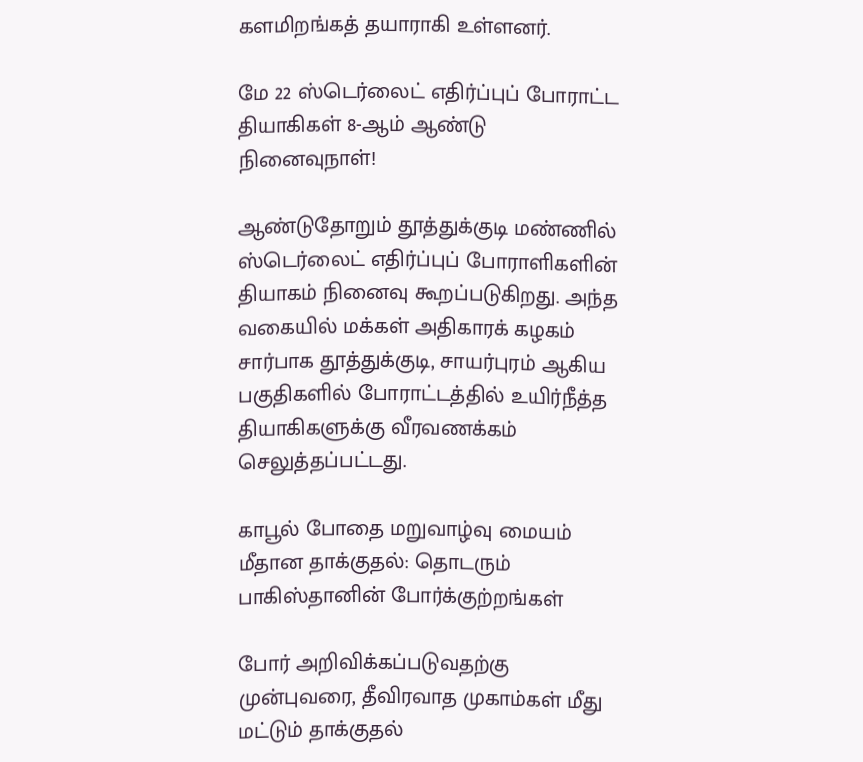களமிறங்கத் தயாராகி உள்ளனர்.

மே 22 ஸ்டெர்லைட் எதிர்ப்புப் போராட்ட தியாகிகள் 8-ஆம் ஆண்டு நினைவுநாள்!

ஆண்டுதோறும் தூத்துக்குடி மண்ணில் ஸ்டெர்லைட் எதிர்ப்புப் போராளிகளின் தியாகம் நினைவு கூறப்படுகிறது. அந்த வகையில் மக்கள் அதிகாரக் கழகம் சார்பாக தூத்துக்குடி, சாயர்புரம் ஆகிய பகுதிகளில் போராட்டத்தில் உயிர்நீத்த தியாகிகளுக்கு வீரவணக்கம் செலுத்தப்பட்டது.

காபூல் போதை மறுவாழ்வு மையம் மீதான தாக்குதல்: தொடரும் பாகிஸ்தானின் போர்க்குற்றங்கள்

போர் அறிவிக்கப்படுவதற்கு முன்புவரை, தீவிரவாத முகாம்கள் மீது மட்டும் தாக்குதல்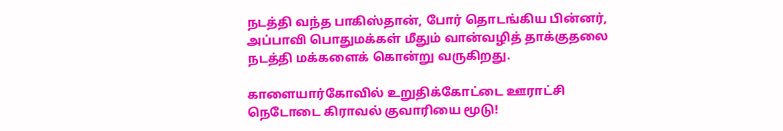நடத்தி வந்த பாகிஸ்தான், போர் தொடங்கிய பின்னர், அப்பாவி பொதுமக்கள் மீதும் வான்வழித் தாக்குதலை நடத்தி மக்களைக் கொன்று வருகிறது.

காளையார்கோவில் உறுதிக்கோட்டை ஊராட்சி நெடோடை கிராவல் குவாரியை மூடு!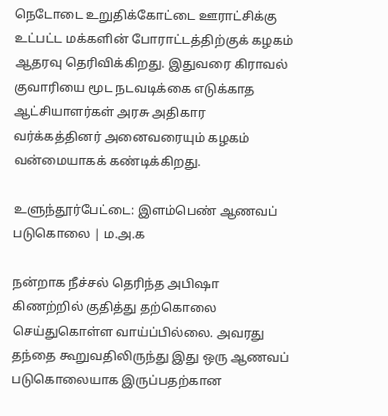நெடோடை உறுதிக்கோட்டை ஊராட்சிக்கு உட்பட்ட மக்களின் போராட்டத்திற்குக் கழகம் ஆதரவு தெரிவிக்கிறது. இதுவரை கிராவல் குவாரியை மூட நடவடிக்கை எடுக்காத ஆட்சியாளர்கள் அரசு அதிகார வர்க்கத்தினர் அனைவரையும் கழகம் வன்மையாகக் கண்டிக்கிறது.

உளுந்தூர்பேட்டை: இளம்பெண் ஆணவப் படுகொலை | ம.அ.க

நன்றாக நீச்சல் தெரிந்த அபிஷா கிணற்றில் குதித்து தற்கொலை செய்துகொள்ள வாய்ப்பில்லை. அவரது தந்தை கூறுவதிலிருந்து இது ஒரு ஆணவப் படுகொலையாக இருப்பதற்கான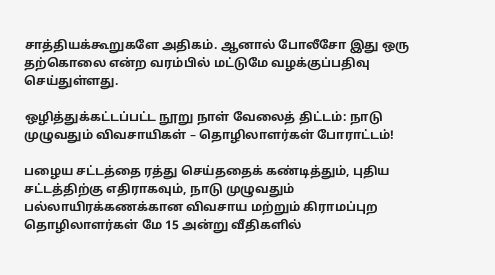சாத்தியக்கூறுகளே அதிகம். ஆனால் போலீசோ இது ஒரு தற்கொலை என்ற வரம்பில் மட்டுமே வழக்குப்பதிவு செய்துள்ளது.

ஒழித்துக்கட்டப்பட்ட நூறு நாள் வேலைத் திட்டம்: நாடு முழுவதும் விவசாயிகள் – தொழிலாளர்கள் போராட்டம்!

பழைய சட்டத்தை ரத்து செய்ததைக் கண்டித்தும், புதிய சட்டத்திற்கு எதிராகவும், நாடு முழுவதும் பல்லாயிரக்கணக்கான விவசாய மற்றும் கிராமப்புற தொழிலாளர்கள் மே 15 அன்று வீதிகளில்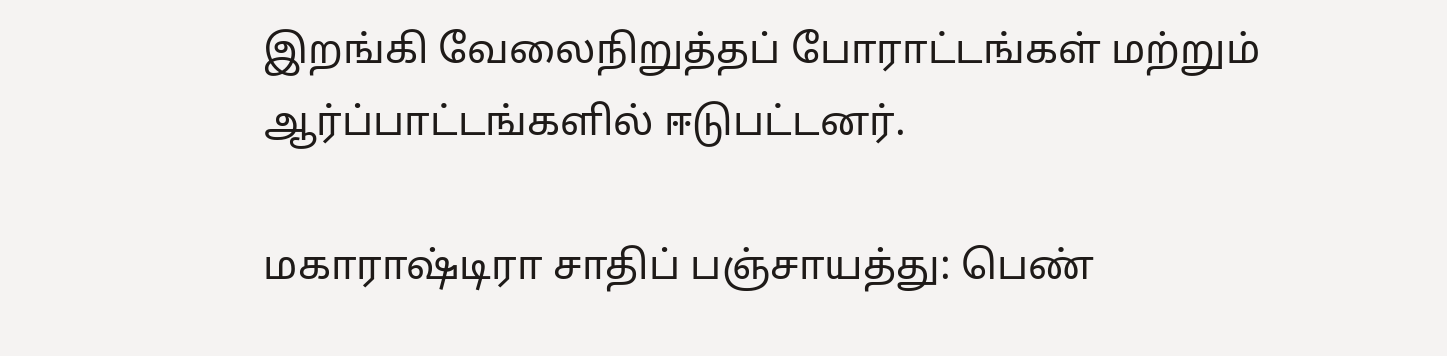இறங்கி வேலைநிறுத்தப் போராட்டங்கள் மற்றும் ஆர்ப்பாட்டங்களில் ஈடுபட்டனர்.

மகாராஷ்டிரா சாதிப் பஞ்சாயத்து: பெண்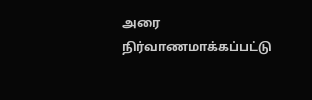அரை நிர்வாணமாக்கப்பட்டு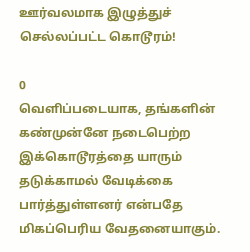ஊர்வலமாக இழுத்துச் செல்லப்பட்ட கொடூரம்!

0
வெளிப்படையாக, தங்களின் கண்முன்னே நடைபெற்ற இக்கொடூரத்தை யாரும் தடுக்காமல் வேடிக்கை பார்த்துள்ளனர் என்பதே மிகப்பெரிய வேதனையாகும்.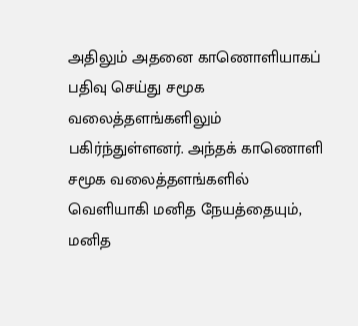அதிலும் அதனை காணொளியாகப் பதிவு செய்து சமூக வலைத்தளங்களிலும் பகிர்ந்துள்ளனர். அந்தக் காணொளி சமூக வலைத்தளங்களில் வெளியாகி மனித நேயத்தையும், மனித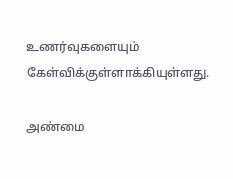உணர்வுகளையும் கேள்விக்குள்ளாக்கியுள்ளது.

அண்மை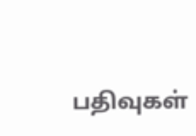பதிவுகள்